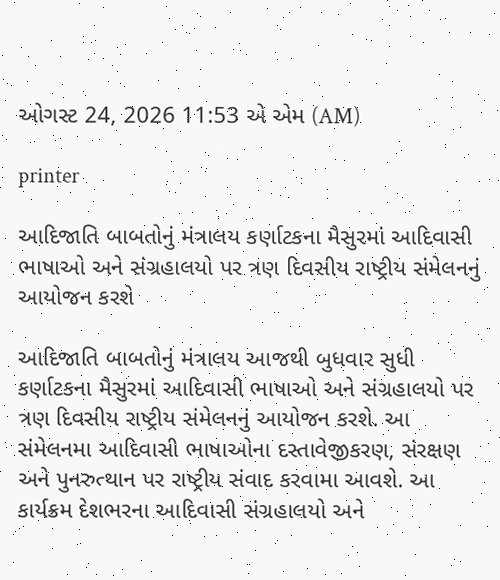ઓગસ્ટ 24, 2026 11:53 એ એમ (AM)

printer

આદિજાતિ બાબતોનું મંત્રાલય કર્ણાટકના મૈસુરમાં આદિવાસી ભાષાઓ અને સંગ્રહાલયો પર ત્રણ દિવસીય રાષ્ટ્રીય સંમેલનનું આયોજન કરશે

આદિજાતિ બાબતોનું મંત્રાલય આજથી બુધવાર સુધી કર્ણાટકના મૈસુરમાં આદિવાસી ભાષાઓ અને સંગ્રહાલયો પર ત્રણ દિવસીય રાષ્ટ્રીય સંમેલનનું આયોજન કરશે. આ સંમેલનમા આદિવાસી ભાષાઓના દસ્તાવેજીકરણ, સંરક્ષણ અને પુનરુત્થાન પર રાષ્ટ્રીય સંવાદ કરવામા આવશે. આ કાર્યક્રમ દેશભરના આદિવાસી સંગ્રહાલયો અને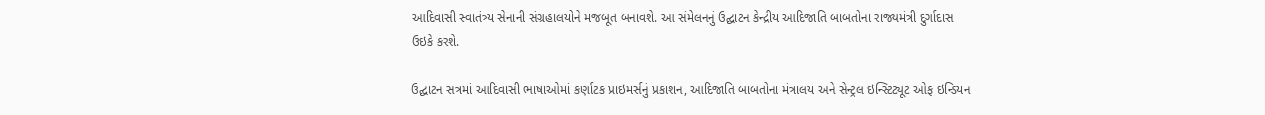આદિવાસી સ્વાતંત્ર્ય સેનાની સંગ્રહાલયોને મજબૂત બનાવશે. આ સંમેલનનું ઉદ્ઘાટન કેન્દ્રીય આદિજાતિ બાબતોના રાજ્યમંત્રી દુર્ગાદાસ ઉઇકે કરશે.

ઉદ્ઘાટન સત્રમાં આદિવાસી ભાષાઓમાં કર્ણાટક પ્રાઇમર્સનું પ્રકાશન, આદિજાતિ બાબતોના મંત્રાલય અને સેન્ટ્રલ ઇન્સ્ટિટ્યૂટ ઓફ ઇન્ડિયન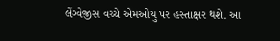લેંગ્વેજીસ વચ્ચે એમઓયુ પર હસ્તાક્ષર થશે. આ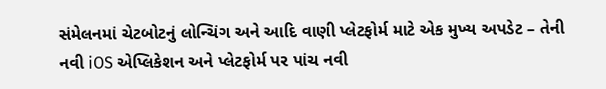સંમેલનમાં ચેટબોટનું લોન્ચિંગ અને આદિ વાણી પ્લેટફોર્મ માટે એક મુખ્ય અપડેટ – તેની નવી iOS એપ્લિકેશન અને પ્લેટફોર્મ પર પાંચ નવી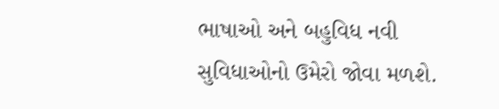ભાષાઓ અને બહુવિધ નવી સુવિધાઓનો ઉમેરો જોવા મળશે.